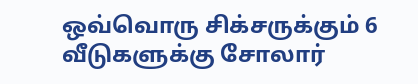ஒவ்வொரு சிக்சருக்கும் 6 வீடுகளுக்கு சோலார்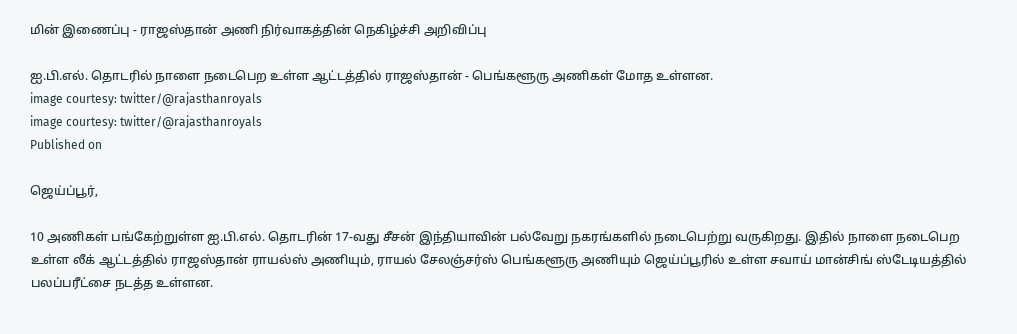மின் இணைப்பு - ராஜஸ்தான் அணி நிர்வாகத்தின் நெகிழ்ச்சி அறிவிப்பு

ஐ.பி.எல். தொடரில் நாளை நடைபெற உள்ள ஆட்டத்தில் ராஜஸ்தான் - பெங்களூரு அணிகள் மோத உள்ளன.
image courtesy: twitter/@rajasthanroyals
image courtesy: twitter/@rajasthanroyals
Published on

ஜெய்ப்பூர்,

10 அணிகள் பங்கேற்றுள்ள ஐ.பி.எல். தொடரின் 17-வது சீசன் இந்தியாவின் பல்வேறு நகரங்களில் நடைபெற்று வருகிறது. இதில் நாளை நடைபெற உள்ள லீக் ஆட்டத்தில் ராஜஸ்தான் ராயல்ஸ் அணியும், ராயல் சேலஞ்சர்ஸ் பெங்களூரு அணியும் ஜெய்ப்பூரில் உள்ள சவாய் மான்சிங் ஸ்டேடியத்தில் பலப்பரீட்சை நடத்த உள்ளன.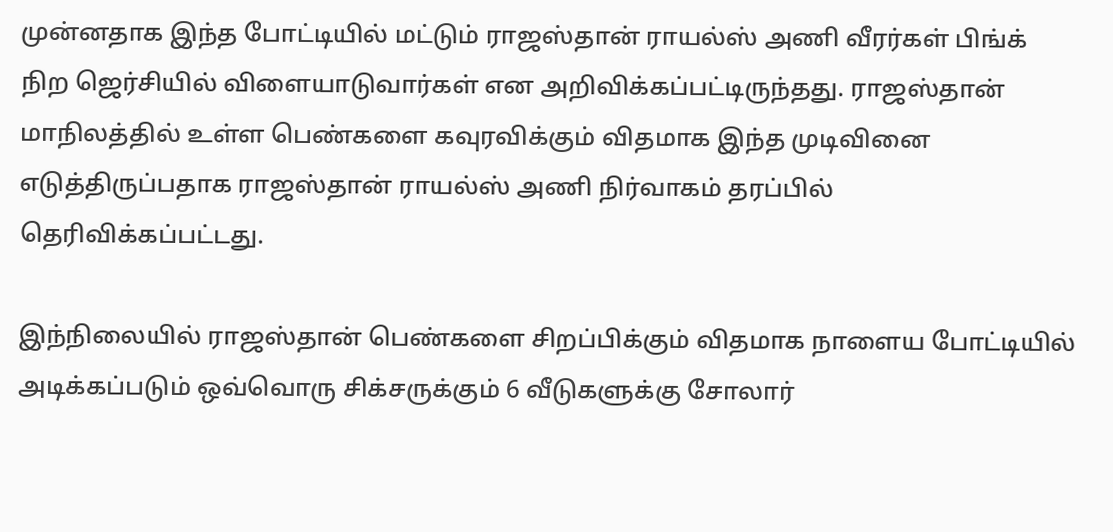முன்னதாக இந்த போட்டியில் மட்டும் ராஜஸ்தான் ராயல்ஸ் அணி வீரர்கள் பிங்க் நிற ஜெர்சியில் விளையாடுவார்கள் என அறிவிக்கப்பட்டிருந்தது. ராஜஸ்தான் மாநிலத்தில் உள்ள பெண்களை கவுரவிக்கும் விதமாக இந்த முடிவினை எடுத்திருப்பதாக ராஜஸ்தான் ராயல்ஸ் அணி நிர்வாகம் தரப்பில் தெரிவிக்கப்பட்டது.

இந்நிலையில் ராஜஸ்தான் பெண்களை சிறப்பிக்கும் விதமாக நாளைய போட்டியில் அடிக்கப்படும் ஒவ்வொரு சிக்சருக்கும் 6 வீடுகளுக்கு சோலார்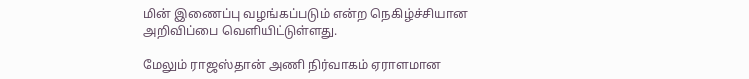மின் இணைப்பு வழங்கப்படும் என்ற நெகிழ்ச்சியான அறிவிப்பை வெளியிட்டுள்ளது.

மேலும் ராஜஸ்தான் அணி நிர்வாகம் ஏராளமான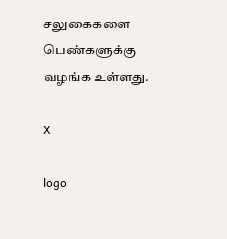சலுகைகளை பெண்களுக்கு வழங்க உள்ளது.

X

logo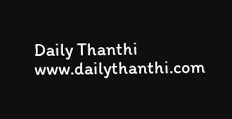Daily Thanthi
www.dailythanthi.com